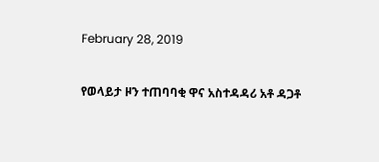February 28, 2019

የወላይታ ዞን ተጠባባቂ ዋና አስተዳዳሪ አቶ ዳጋቶ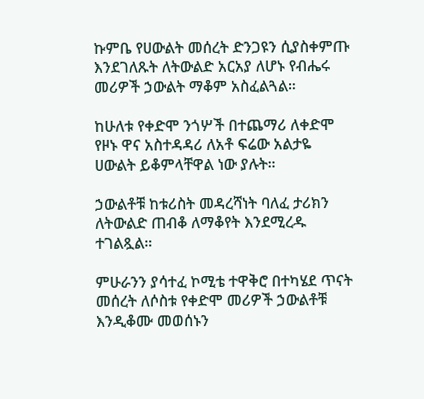ኩምቤ የሀውልት መሰረት ድንጋዩን ሲያስቀምጡ እንደገለጹት ለትውልድ አርአያ ለሆኑ የብሔሩ መሪዎች ኃውልት ማቆም አስፈልጓል።

ከሁለቱ የቀድሞ ንጎሦች በተጨማሪ ለቀድሞ የዞኑ ዋና አስተዳዳሪ ለአቶ ፍሬው አልታዬ ሀውልት ይቆምላቸዋል ነው ያሉት።

ኃውልቶቹ ከቱሪስት መዳረሻነት ባለፈ ታሪክን ለትውልድ ጠብቆ ለማቆየት እንደሚረዱ ተገልጿል።

ምሁራንን ያሳተፈ ኮሚቴ ተዋቅሮ በተካሄደ ጥናት መሰረት ለሶስቱ የቀድሞ መሪዎች ኃውልቶቹ እንዲቆሙ መወሰኑን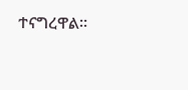ተናግረዋል።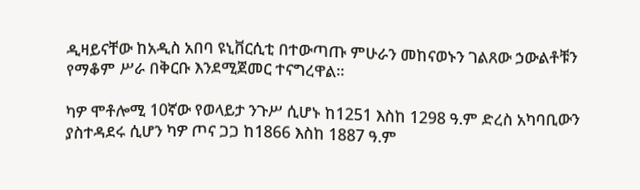ዲዛይናቸው ከአዲስ አበባ ዩኒቨርሲቲ በተውጣጡ ምሁራን መከናወኑን ገልጸው ኃውልቶቹን የማቆም ሥራ በቅርቡ እንደሚጀመር ተናግረዋል።

ካዎ ሞቶሎሚ 10ኛው የወላይታ ንጉሥ ሲሆኑ ከ1251 እስከ 1298 ዓ.ም ድረስ አካባቢውን ያስተዳደሩ ሲሆን ካዎ ጦና ጋጋ ከ1866 እስከ 1887 ዓ.ም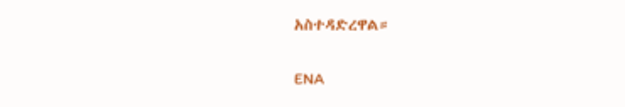አስተዳድረዋል።

ENA